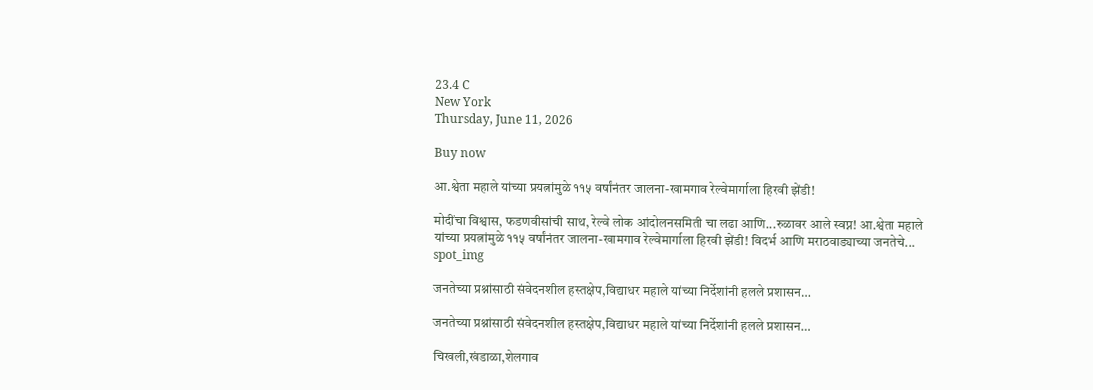23.4 C
New York
Thursday, June 11, 2026

Buy now

आ.श्वेता महाले यांच्या प्रयत्नांमुळे ११५ वर्षांनंतर जालना-खामगाव रेल्वेमार्गाला हिरवी झेंडी!

मोदींचा विश्वास, फडणवीसांची साथ, रेल्वे लोक आंदोलनसमिती चा लढा आणि...रुळावर आले स्वप्न! आ.श्वेता महाले यांच्या प्रयत्नांमुळे ११५ वर्षांनंतर जालना-खामगाव रेल्वेमार्गाला हिरवी झेंडी! विदर्भ आणि मराठवाड्याच्या जनतेचे...
spot_img

जनतेच्या प्रश्नांसाठी संवेदनशील हस्तक्षेप,विद्याधर महाले यांच्या निर्देशांनी हलले प्रशासन…

जनतेच्या प्रश्नांसाठी संवेदनशील हस्तक्षेप,विद्याधर महाले यांच्या निर्देशांनी हलले प्रशासन…

चिखली,खंडाळा,शेलगाव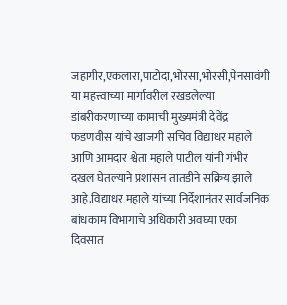जहागीर,एकलारा,पाटोदा,भोरसा,भोरसी,पेनसावंगी या महत्त्वाच्या मार्गावरील रखडलेल्या डांबरीकरणाच्या कामाची मुख्यमंत्री देवेंद्र फडणवीस यांचे खाजगी सचिव विद्याधर महाले आणि आमदार श्वेता महाले पाटील यांनी गंभीर दखल घेतल्याने प्रशासन तातडीने सक्रिय झाले आहे.विद्याधर महाले यांच्या निर्देशानंतर सार्वजनिक बांधकाम विभागाचे अधिकारी अवघ्या एका दिवसात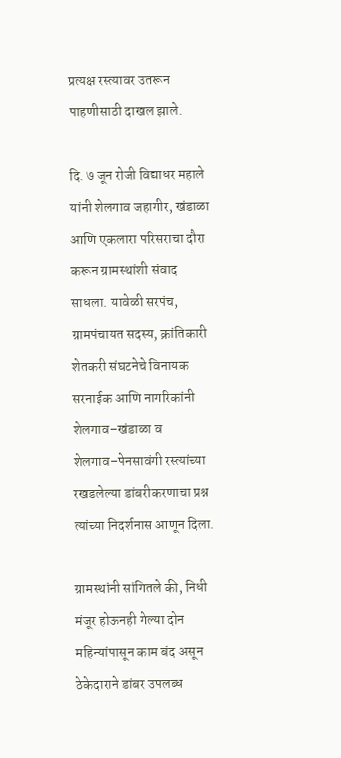प्रत्यक्ष रस्त्यावर उतरून पाहणीसाठी दाखल झाले.

दि. ७ जून रोजी विद्याधर महाले यांनी शेलगाव जहागीर, खंडाळा आणि एकलारा परिसराचा दौरा करून ग्रामस्थांशी संवाद साधला. यावेळी सरपंच, ग्रामपंचायत सदस्य, क्रांतिकारी शेतकरी संघटनेचे विनायक सरनाईक आणि नागरिकांनी शेलगाव–खंडाळा व शेलगाव–पेनसावंगी रस्त्यांच्या रखडलेल्या डांबरीकरणाचा प्रश्न त्यांच्या निदर्शनास आणून दिला.

ग्रामस्थांनी सांगितले की, निधी मंजूर होऊनही गेल्या दोन महिन्यांपासून काम बंद असून ठेकेदाराने डांबर उपलब्ध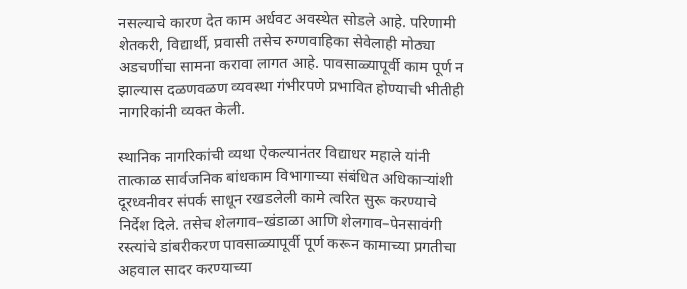नसल्याचे कारण देत काम अर्धवट अवस्थेत सोडले आहे. परिणामी शेतकरी, विद्यार्थी, प्रवासी तसेच रुग्णवाहिका सेवेलाही मोठ्या अडचणींचा सामना करावा लागत आहे. पावसाळ्यापूर्वी काम पूर्ण न झाल्यास दळणवळण व्यवस्था गंभीरपणे प्रभावित होण्याची भीतीही नागरिकांनी व्यक्त केली.

स्थानिक नागरिकांची व्यथा ऐकल्यानंतर विद्याधर महाले यांनी तात्काळ सार्वजनिक बांधकाम विभागाच्या संबंधित अधिकाऱ्यांशी दूरध्वनीवर संपर्क साधून रखडलेली कामे त्वरित सुरू करण्याचे निर्देश दिले. तसेच शेलगाव–खंडाळा आणि शेलगाव–पेनसावंगी रस्त्यांचे डांबरीकरण पावसाळ्यापूर्वी पूर्ण करून कामाच्या प्रगतीचा अहवाल सादर करण्याच्या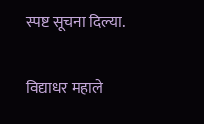स्पष्ट सूचना दिल्या.

विद्याधर महाले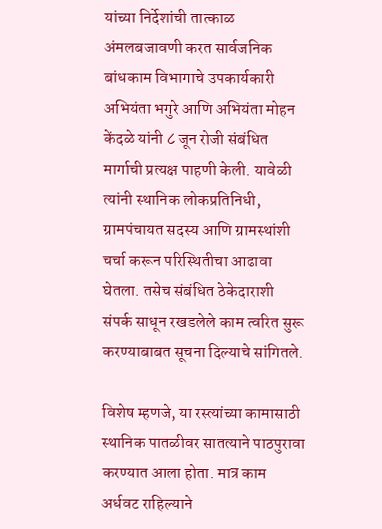यांच्या निर्देशांची तात्काळ अंमलबजावणी करत सार्वजनिक बांधकाम विभागाचे उपकार्यकारी अभियंता भगुरे आणि अभियंता मोहन केंदळे यांनी ८ जून रोजी संबंधित मार्गाची प्रत्यक्ष पाहणी केली. यावेळी त्यांनी स्थानिक लोकप्रतिनिधी, ग्रामपंचायत सदस्य आणि ग्रामस्थांशी चर्चा करून परिस्थितीचा आढावा घेतला. तसेच संबंधित ठेकेदाराशी संपर्क साधून रखडलेले काम त्वरित सुरू करण्याबाबत सूचना दिल्याचे सांगितले.

विशेष म्हणजे, या रस्त्यांच्या कामासाठी स्थानिक पातळीवर सातत्याने पाठपुरावा करण्यात आला होता. मात्र काम अर्धवट राहिल्याने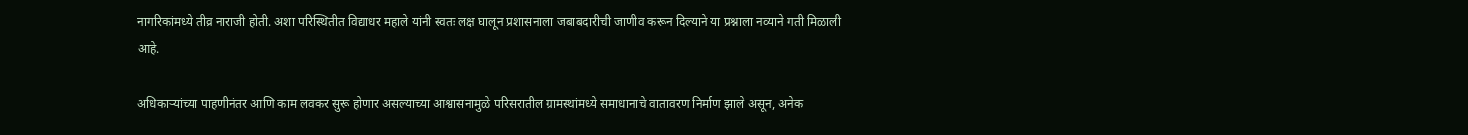नागरिकांमध्ये तीव्र नाराजी होती. अशा परिस्थितीत विद्याधर महाले यांनी स्वतः लक्ष घालून प्रशासनाला जबाबदारीची जाणीव करून दिल्याने या प्रश्नाला नव्याने गती मिळाली आहे.

अधिकाऱ्यांच्या पाहणीनंतर आणि काम लवकर सुरू होणार असल्याच्या आश्वासनामुळे परिसरातील ग्रामस्थांमध्ये समाधानाचे वातावरण निर्माण झाले असून, अनेक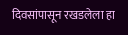दिवसांपासून रखडलेला हा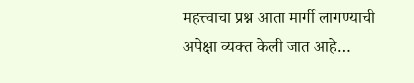महत्त्वाचा प्रश्न आता मार्गी लागण्याची अपेक्षा व्यक्त केली जात आहे…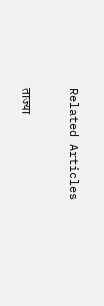Related Articles

ताज्या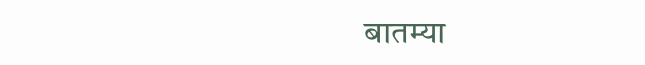बातम्या